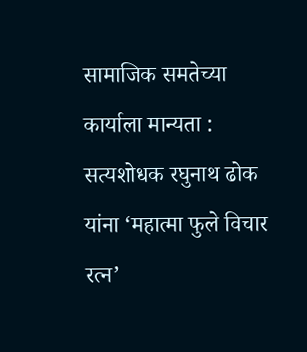सामाजिक समतेच्या कार्याला मान्यता : सत्यशोधक रघुनाथ ढोक यांना ‘महात्मा फुले विचार रत्न’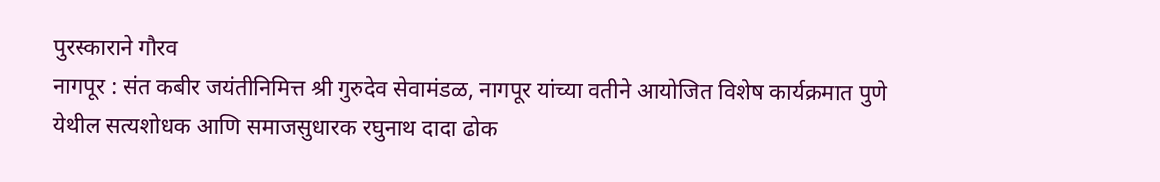पुरस्काराने गौरव
नागपूर : संत कबीर जयंतीनिमित्त श्री गुरुदेव सेवामंडळ, नागपूर यांच्या वतीने आयोजित विशेष कार्यक्रमात पुणे येथील सत्यशोधक आणि समाजसुधारक रघुनाथ दादा ढोक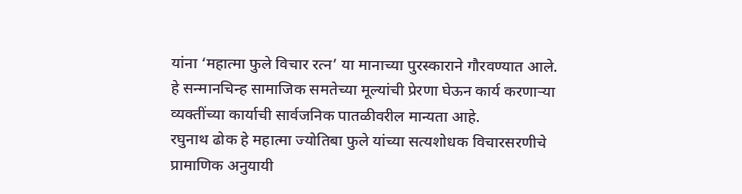यांना ‘महात्मा फुले विचार रत्न’ या मानाच्या पुरस्काराने गौरवण्यात आले. हे सन्मानचिन्ह सामाजिक समतेच्या मूल्यांची प्रेरणा घेऊन कार्य करणाऱ्या व्यक्तींच्या कार्याची सार्वजनिक पातळीवरील मान्यता आहे.
रघुनाथ ढोक हे महात्मा ज्योतिबा फुले यांच्या सत्यशोधक विचारसरणीचे प्रामाणिक अनुयायी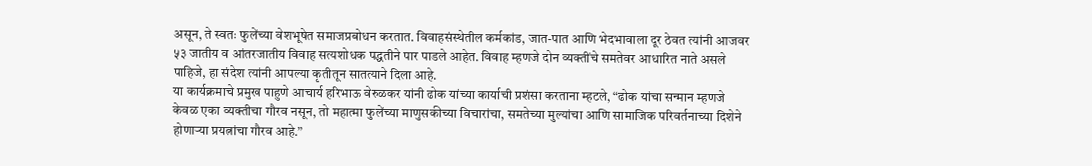असून, ते स्वतः फुलेंच्या वेशभूषेत समाजप्रबोधन करतात. विवाहसंस्थेतील कर्मकांड, जात-पात आणि भेदभावाला दूर ठेवत त्यांनी आजवर ५३ जातीय व आंतरजातीय विवाह सत्यशोधक पद्धतीने पार पाडले आहेत. विवाह म्हणजे दोन व्यक्तींचे समतेवर आधारित नाते असले पाहिजे, हा संदेश त्यांनी आपल्या कृतीतून सातत्याने दिला आहे.
या कार्यक्रमाचे प्रमुख पाहुणे आचार्य हरिभाऊ वेरुळकर यांनी ढोक यांच्या कार्याची प्रशंसा करताना म्हटले, “ढोक यांचा सन्मान म्हणजे केवळ एका व्यक्तीचा गौरव नसून, तो महात्मा फुलेंच्या माणुसकीच्या विचारांचा, समतेच्या मुल्यांचा आणि सामाजिक परिवर्तनाच्या दिशेने होणाऱ्या प्रयत्नांचा गौरव आहे.”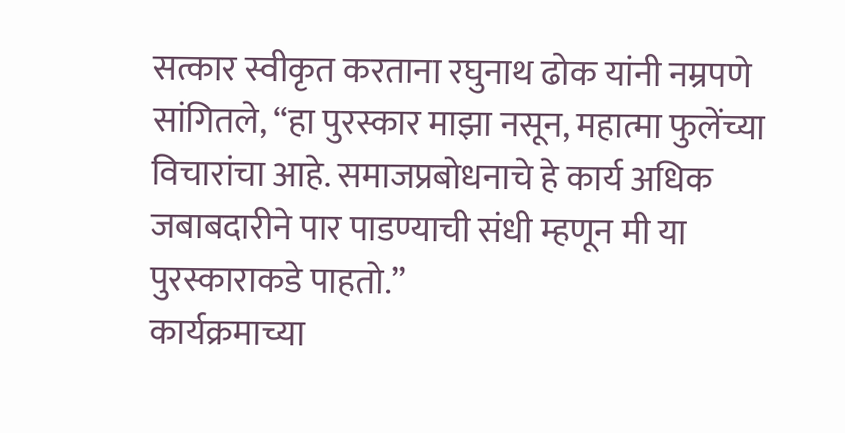सत्कार स्वीकृत करताना रघुनाथ ढोक यांनी नम्रपणे सांगितले, “हा पुरस्कार माझा नसून, महात्मा फुलेंच्या विचारांचा आहे. समाजप्रबोधनाचे हे कार्य अधिक जबाबदारीने पार पाडण्याची संधी म्हणून मी या पुरस्काराकडे पाहतो.”
कार्यक्रमाच्या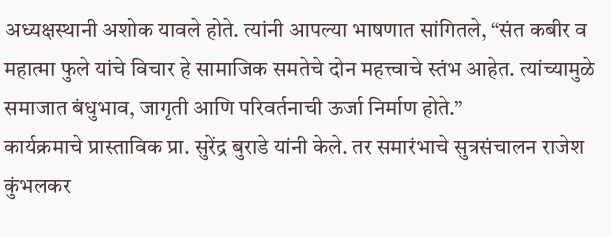अध्यक्षस्थानी अशोक यावले होते. त्यांनी आपल्या भाषणात सांगितले, “संत कबीर व महात्मा फुले यांचे विचार हे सामाजिक समतेचे दोन महत्त्वाचे स्तंभ आहेत. त्यांच्यामुळे समाजात बंधुभाव, जागृती आणि परिवर्तनाची ऊर्जा निर्माण होते.”
कार्यक्रमाचे प्रास्ताविक प्रा. सुरेंद्र बुराडे यांनी केले. तर समारंभाचे सुत्रसंचालन राजेश कुंभलकर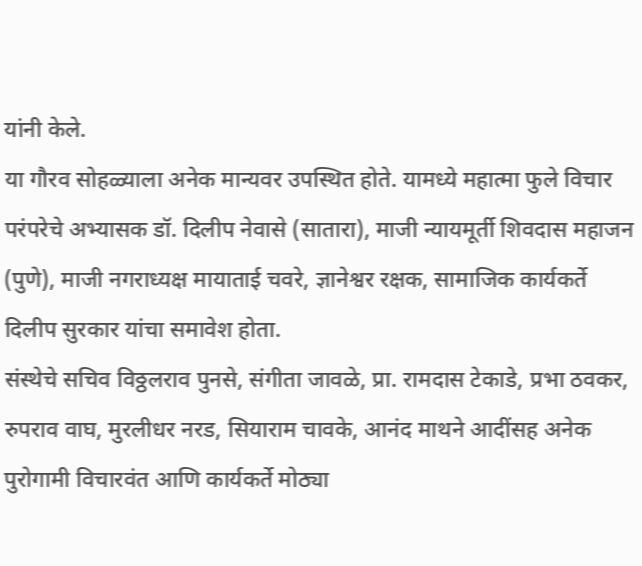यांनी केले.
या गौरव सोहळ्याला अनेक मान्यवर उपस्थित होते. यामध्ये महात्मा फुले विचार परंपरेचे अभ्यासक डॉ. दिलीप नेवासे (सातारा), माजी न्यायमूर्ती शिवदास महाजन (पुणे), माजी नगराध्यक्ष मायाताई चवरे, ज्ञानेश्वर रक्षक, सामाजिक कार्यकर्ते दिलीप सुरकार यांचा समावेश होता.
संस्थेचे सचिव विठ्ठलराव पुनसे, संगीता जावळे, प्रा. रामदास टेकाडे, प्रभा ठवकर, रुपराव वाघ, मुरलीधर नरड, सियाराम चावके, आनंद माथने आदींसह अनेक पुरोगामी विचारवंत आणि कार्यकर्ते मोठ्या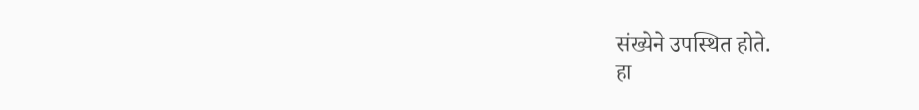संख्येने उपस्थित होते.
हा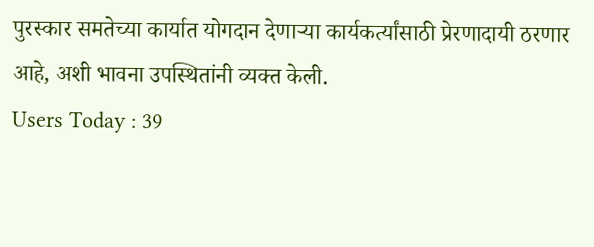पुरस्कार समतेच्या कार्यात योगदान देणाऱ्या कार्यकर्त्यांसाठी प्रेरणादायी ठरणार आहे, अशी भावना उपस्थितांनी व्यक्त केली.
Users Today : 39